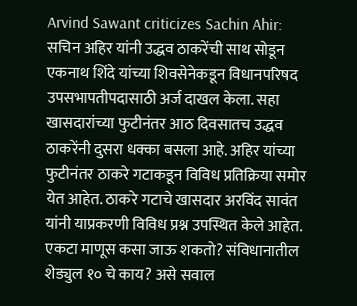Arvind Sawant criticizes Sachin Ahir: सचिन अहिर यांनी उद्धव ठाकरेंची साथ सोडून एकनाथ शिंदे यांच्या शिवसेनेकडून विधानपरिषद उपसभापतीपदासाठी अर्ज दाखल केला. सहा खासदारांच्या फुटीनंतर आठ दिवसातच उद्धव ठाकरेंनी दुसरा धक्का बसला आहे. अहिर यांच्या फुटीनंतर ठाकरे गटाकडून विविध प्रतिक्रिया समोर येत आहेत. ठाकरे गटाचे खासदार अरविंद सावंत यांनी याप्रकरणी विविध प्रश्न उपस्थित केले आहेत. एकटा माणूस कसा जाऊ शकतो? संविधानातील शेड्युल १० चे काय? असे सवाल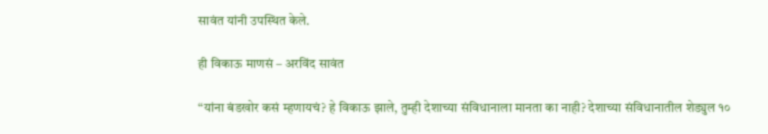सावंत यांनी उपस्थित केले.

ही विकाऊ माणसं – अरविंद सावंत

“यांना बंडखोर कसं म्हणायचं? हे विकाऊ झाले, तुम्ही देशाच्या संविधानाला मानता का नाही? देशाच्या संविधानातील शेड्युल १०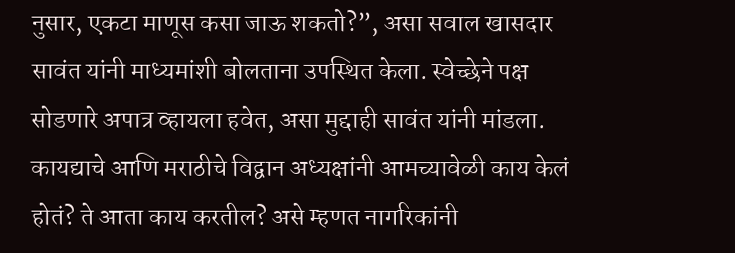नुसार, एकटा माणूस कसा जाऊ शकतो?”, असा सवाल खासदार सावंत यांनी माध्यमांशी बोलताना उपस्थित केला. स्वेच्छेने पक्ष सोडणारे अपात्र व्हायला हवेत, असा मुद्दाही सावंत यांनी मांडला. कायद्याचे आणि मराठीचे विद्वान अध्यक्षांनी आमच्यावेळी काय केलं होतं? ते आता काय करतील? असे म्हणत नागरिकांनी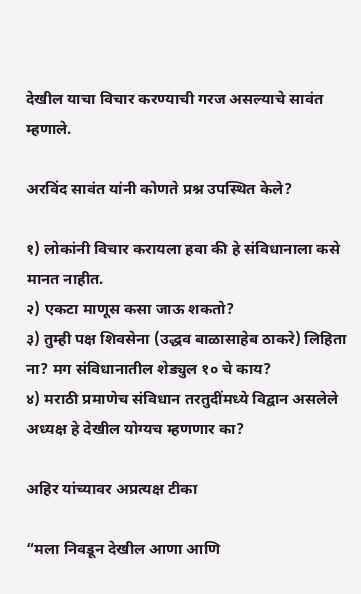देखील याचा विचार करण्याची गरज असल्याचे सावंत म्हणाले.

अरविंद सावंत यांनी कोणते प्रश्न उपस्थित केले?

१) लोकांनी विचार करायला हवा की हे संविधानाला कसे मानत नाहीत.
२) एकटा माणूस कसा जाऊ शकतो?
३) तुम्ही पक्ष शिवसेना (उद्धव बाळासाहेब ठाकरे) लिहिता ना? मग संविधानातील शेड्युल १० चे काय?
४) मराठी प्रमाणेच संविधान तरतुदींमध्ये विद्वान असलेले अध्यक्ष हे देखील योग्यच म्हणणार का?

अहिर यांच्यावर अप्रत्यक्ष टीका

“मला निवडून देखील आणा आणि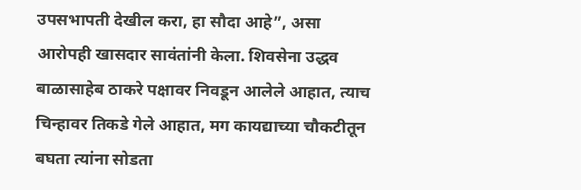उपसभापती देखील करा, हा सौदा आहे”, असा आरोपही खासदार सावंतांनी केला. शिवसेना उद्धव बाळासाहेब ठाकरे पक्षावर निवडून आलेले आहात, त्याच चिन्हावर तिकडे गेले आहात, मग कायद्याच्या चौकटीतून बघता त्यांना सोडता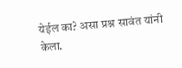येईल का? असा प्रश्न सावंत यांनी केला.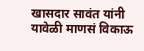खासदार सावंत यांनी यावेळी माणसं विकाऊ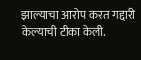झाल्याचा आरोप करत गद्दारी केल्याची टीका केली.